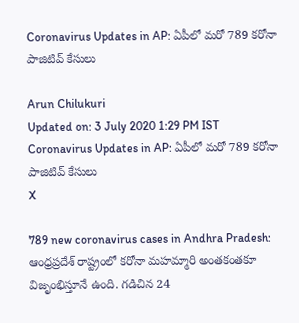Coronavirus Updates in AP: ఏపీలో మరో 789 కరోనా పాజిటివ్‌ కేసులు

Arun Chilukuri
Updated on: 3 July 2020 1:29 PM IST
Coronavirus Updates in AP: ఏపీలో మరో 789 కరోనా పాజిటివ్‌ కేసులు
X

789 new coronavirus cases in Andhra Pradesh: ఆంధ్రప్రదేశ్ రాష్ట్రంలో కరోనా మహమ్మారి అంతకంతకూ విజృంభిస్తూనే ఉంది. గడిచిన 24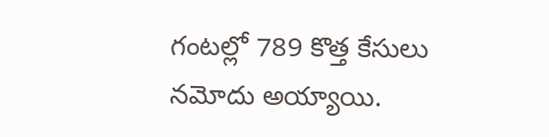గంటల్లో 789 కొత్త కేసులు నమోదు అయ్యాయి.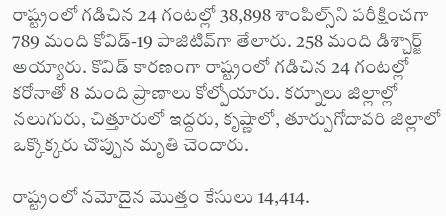రాష్ట్రంలో గడిచిన 24 గంటల్లో 38,898 శాంపిల్స్‌ని పరీక్షించగా 789 మంది కోవిడ్-19 పాజిటివ్‌గా తేలారు. 258 మంది డిశ్చార్జ్ అయ్యారు. కొవిడ్‌ కారణంగా రాష్ట్రంలో గడిచిన 24 గంటల్లో కరోనాతో 8 మంది ప్రాణాలు కోల్పోయారు. కర్నూలు జిల్లాల్లో నలుగురు, చిత్తూరులో ఇద్దరు, కృష్ణాలో, తూర్పుగోదావరి జిల్లాలో ఒక్కొక్కరు చొప్పున మృతి చెందారు.

రాష్ట్రంలో నమోదైన మొత్తం కేసులు 14,414.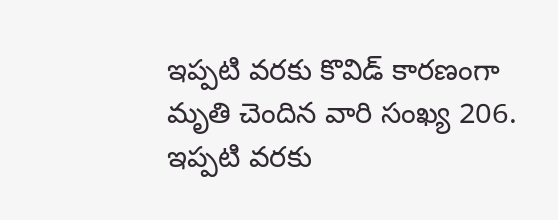ఇప్పటి వరకు కొవిడ్ కారణంగా మృతి చెందిన వారి సంఖ్య 206. ఇప్పటి వరకు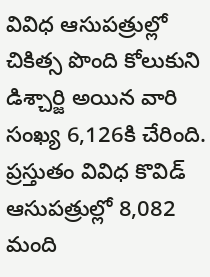వివిధ ఆసుపత్రుల్లో చికిత్స పొంది కోలుకుని డిశ్చార్జి అయిన వారి సంఖ్య 6,126కి చేరింది. ప్రస్తుతం వివిధ కొవిడ్‌ ఆసుపత్రుల్లో 8,082 మంది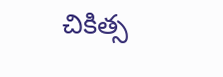చికిత్స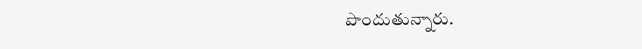పొందుతున్నారు.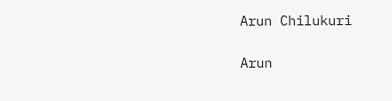Arun Chilukuri

Arun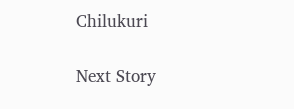Chilukuri

Next Story